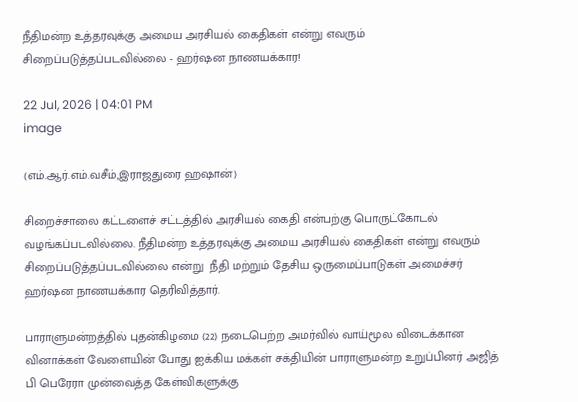நீதிமன்ற உத்தரவுக்கு அமைய அரசியல் கைதிகள் என்று எவரும் சிறைப்படுத்தப்படவில்லை - ஹர்ஷன நாணயக்கார!

22 Jul, 2026 | 04:01 PM
image

(எம்.ஆர்.எம்.வசீம்,இராஜதுரை ஹஷான்)

சிறைச்சாலை கட்டளைச் சட்டத்தில் அரசியல் கைதி என்பற்கு பொருட்கோடல் வழங்கப்படவில்லை. நீதிமன்ற உத்தரவுக்கு அமைய அரசியல் கைதிகள் என்று எவரும் சிறைப்படுத்தப்படவில்லை என்று  நீதி மற்றும் தேசிய ஒருமைப்பாடுகள் அமைச்சர் ஹர்ஷன நாணயக்கார தெரிவித்தார்.

பாராளுமன்றத்தில் புதன்கிழமை (22) நடைபெற்ற அமர்வில் வாய்மூல விடைக்கான வினாக்கள் வேளையின் போது ஐக்கிய மக்கள் சக்தியின் பாராளுமன்ற உறுப்பினர் அஜித் பி பெரேரா முன்வைத்த கேள்விகளுக்கு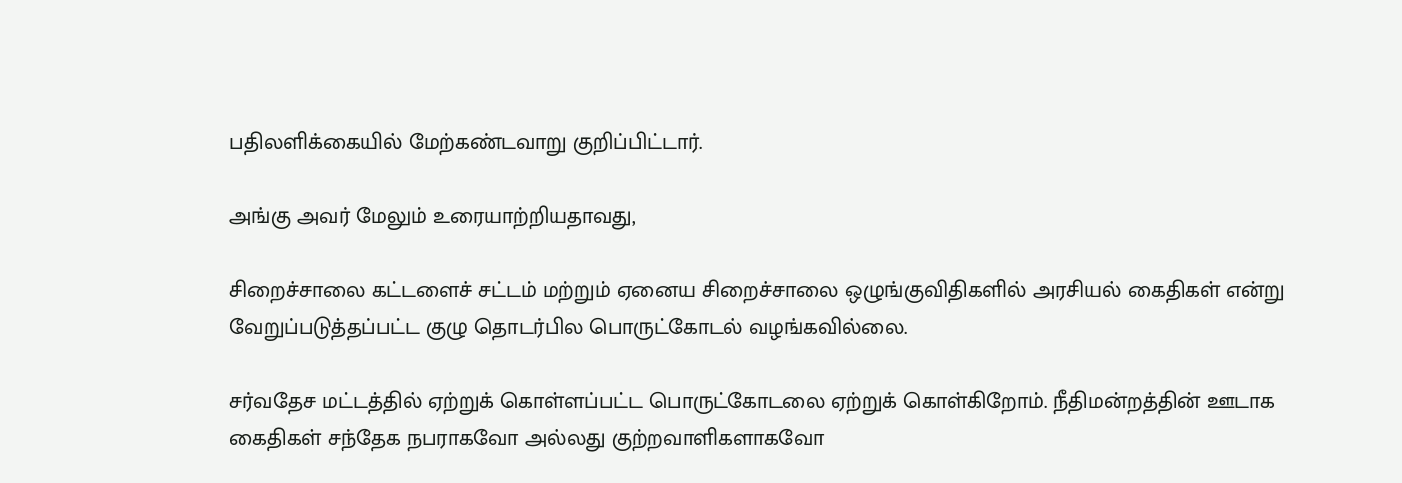பதிலளிக்கையில் மேற்கண்டவாறு குறிப்பிட்டார்.

அங்கு அவர் மேலும் உரையாற்றியதாவது,

சிறைச்சாலை கட்டளைச் சட்டம் மற்றும் ஏனைய சிறைச்சாலை ஒழுங்குவிதிகளில் அரசியல் கைதிகள் என்று வேறுப்படுத்தப்பட்ட குழு தொடர்பில பொருட்கோடல் வழங்கவில்லை.

சர்வதேச மட்டத்தில் ஏற்றுக் கொள்ளப்பட்ட பொருட்கோடலை ஏற்றுக் கொள்கிறோம். நீதிமன்றத்தின் ஊடாக கைதிகள் சந்தேக நபராகவோ அல்லது குற்றவாளிகளாகவோ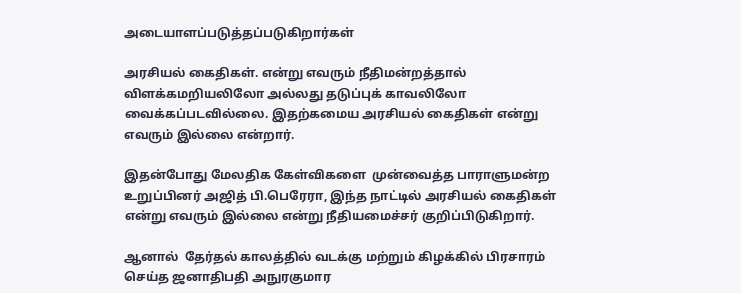அடையாளப்படுத்தப்படுகிறார்கள்

அரசியல் கைதிகள். என்று எவரும் நீதிமன்றத்தால் விளக்கமறியலிலோ அல்லது தடுப்புக் காவலிலோ வைக்கப்படவில்லை. இதற்கமைய அரசியல் கைதிகள் என்று எவரும் இல்லை என்றார்.

இதன்போது மேலதிக கேள்விகளை  முன்வைத்த பாராளுமன்ற உறுப்பினர் அஜித் பி.பெரேரா, இந்த நாட்டில் அரசியல் கைதிகள் என்று எவரும் இல்லை என்று நீதியமைச்சர் குறிப்பிடுகிறார்.

ஆனால்  தேர்தல் காலத்தில் வடக்கு மற்றும் கிழக்கில் பிரசாரம் செய்த ஜனாதிபதி அநுரகுமார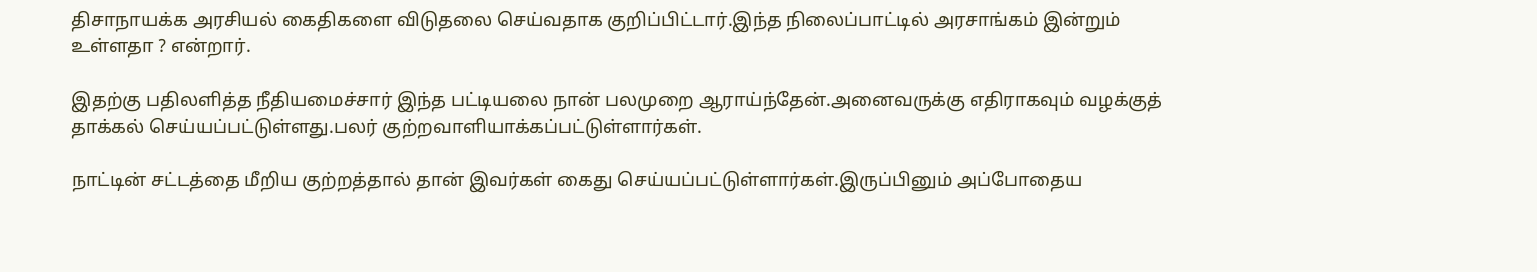திசாநாயக்க அரசியல் கைதிகளை விடுதலை செய்வதாக குறிப்பிட்டார்.இந்த நிலைப்பாட்டில் அரசாங்கம் இன்றும் உள்ளதா ? என்றார்.

இதற்கு பதிலளித்த நீதியமைச்சார் இந்த பட்டியலை நான் பலமுறை ஆராய்ந்தேன்.அனைவருக்கு எதிராகவும் வழக்குத் தாக்கல் செய்யப்பட்டுள்ளது.பலர் குற்றவாளியாக்கப்பட்டுள்ளார்கள்.

நாட்டின் சட்டத்தை மீறிய குற்றத்தால் தான் இவர்கள் கைது செய்யப்பட்டுள்ளார்கள்.இருப்பினும் அப்போதைய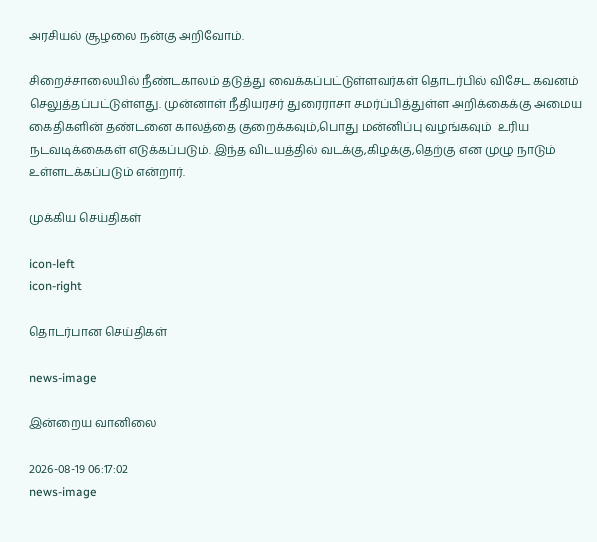அரசியல் சூழலை நன்கு அறிவோம்.

சிறைச்சாலையில் நீண்டகாலம் தடுத்து வைக்கப்பட்டுள்ளவர்கள் தொடர்பில் விசேட கவனம் செலுத்தப்பட்டுள்ளது. முன்னாள் நீதியரசர் துரைராசா சமர்ப்பித்துள்ள அறிக்கைக்கு அமைய கைதிகளின் தண்டனை காலத்தை குறைக்கவும்,பொது மன்னிப்பு வழங்கவும்  உரிய நடவடிக்கைகள் எடுக்கப்படும். இந்த விடயத்தில் வடக்கு,கிழக்கு,தெற்கு என முழு நாடும் உள்ளடக்கப்படும் என்றார்.

முக்கிய செய்திகள்

icon-left
icon-right

தொடர்பான செய்திகள்

news-image

இன்றைய வானிலை

2026-08-19 06:17:02
news-image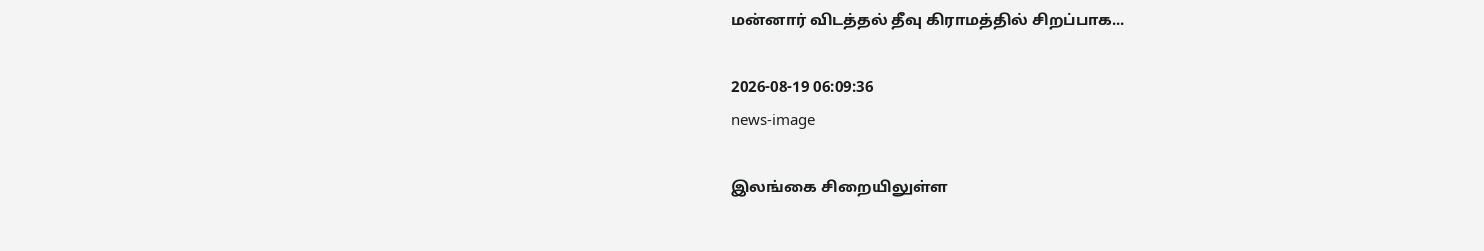மன்னார் விடத்தல் தீவு கிராமத்தில் சிறப்பாக...

2026-08-19 06:09:36
news-image

இலங்கை சிறையிலுள்ள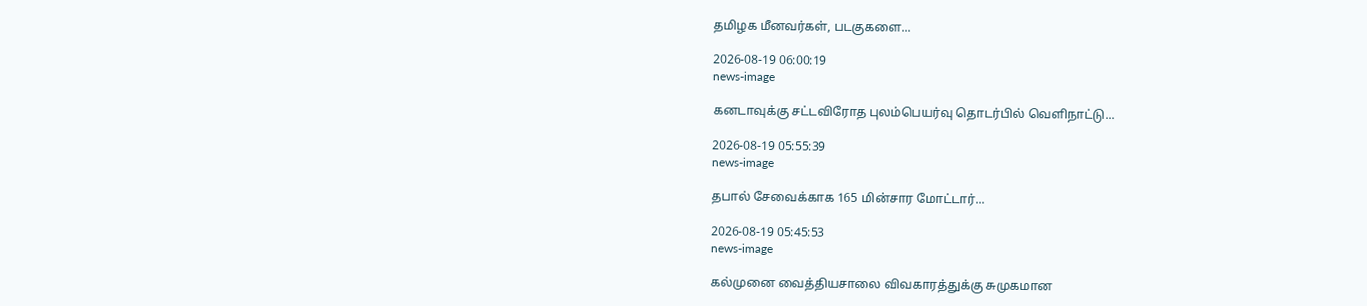தமிழக மீனவர்கள், படகுகளை...

2026-08-19 06:00:19
news-image

கனடாவுக்கு சட்டவிரோத புலம்பெயர்வு தொடர்பில் வெளிநாட்டு...

2026-08-19 05:55:39
news-image

தபால் சேவைக்காக 165 மின்சார மோட்டார்...

2026-08-19 05:45:53
news-image

கல்முனை வைத்தியசாலை விவகாரத்துக்கு சுமுகமான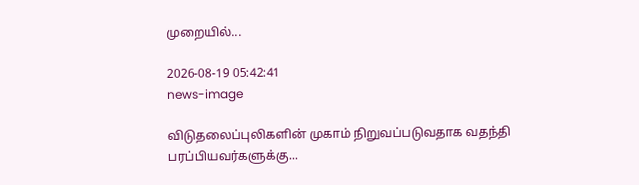முறையில்...

2026-08-19 05:42:41
news-image

விடுதலைப்புலிகளின் முகாம் நிறுவப்படுவதாக வதந்தி பரப்பியவர்களுக்கு...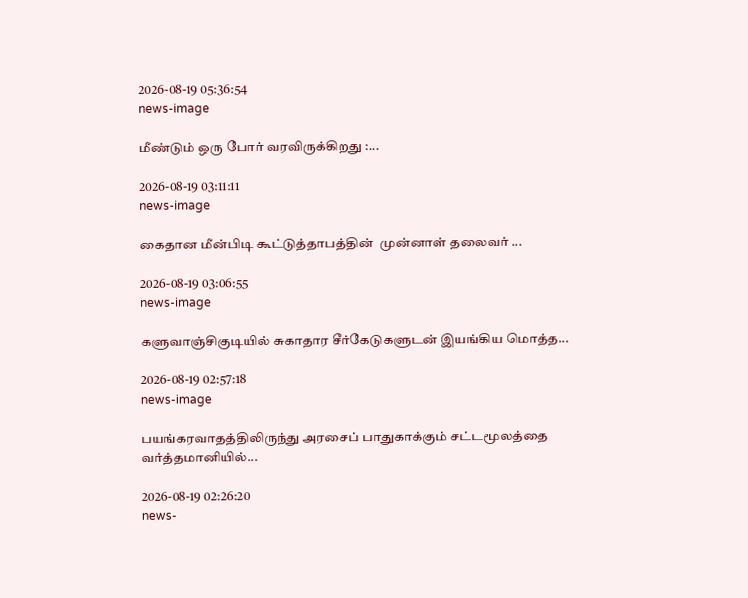2026-08-19 05:36:54
news-image

மீண்டும் ஒரு போர் வரவிருக்கிறது :...

2026-08-19 03:11:11
news-image

கைதான மீன்பிடி கூட்டுத்தாபத்தின்  முன்னாள் தலைவர் ...

2026-08-19 03:06:55
news-image

களுவாஞ்சிகுடியில் சுகாதார சீர்கேடுகளுடன் இயங்கிய மொத்த...

2026-08-19 02:57:18
news-image

பயங்கரவாதத்திலிருந்து அரசைப் பாதுகாக்கும் சட்டமூலத்தை வர்த்தமானியில்...

2026-08-19 02:26:20
news-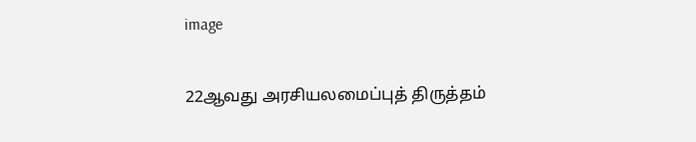image

22ஆவது அரசியலமைப்புத் திருத்தம்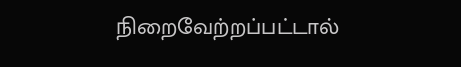நிறைவேற்றப்பட்டால்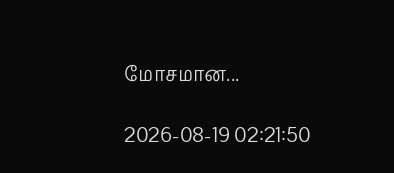மோசமான...

2026-08-19 02:21:50